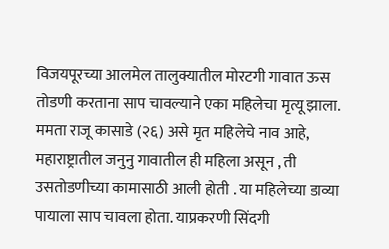विजयपूरच्या आलमेल तालुक्यातील मोरटगी गावात ऊस तोडणी करताना साप चावल्याने एका महिलेचा मृत्यू झाला.
ममता राजू कासाडे (२६) असे मृत महिलेचे नाव आहे,
महाराष्ट्रातील जनुनु गावातील ही महिला असून , ती उसतोडणीच्या कामासाठी आली होती . या महिलेच्या डाव्या पायाला साप चावला होता. याप्रकरणी सिंदगी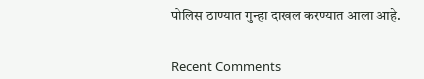पोलिस ठाण्यात गुन्हा दाखल करण्यात आला आहे.


Recent Comments